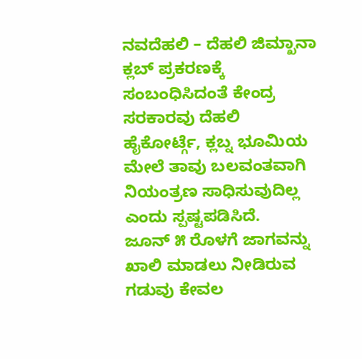ನವದೆಹಲಿ – ದೆಹಲಿ ಜಿಮ್ಖಾನಾ ಕ್ಲಬ್ ಪ್ರಕರಣಕ್ಕೆ ಸಂಬಂಧಿಸಿದಂತೆ ಕೇಂದ್ರ ಸರಕಾರವು ದೆಹಲಿ ಹೈಕೋರ್ಟ್ಗೆ, ಕ್ಲಬ್ನ ಭೂಮಿಯ ಮೇಲೆ ತಾವು ಬಲವಂತವಾಗಿ ನಿಯಂತ್ರಣ ಸಾಧಿಸುವುದಿಲ್ಲ ಎಂದು ಸ್ಪಷ್ಟಪಡಿಸಿದೆ.
ಜೂನ್ ೫ ರೊಳಗೆ ಜಾಗವನ್ನು ಖಾಲಿ ಮಾಡಲು ನೀಡಿರುವ ಗಡುವು ಕೇವಲ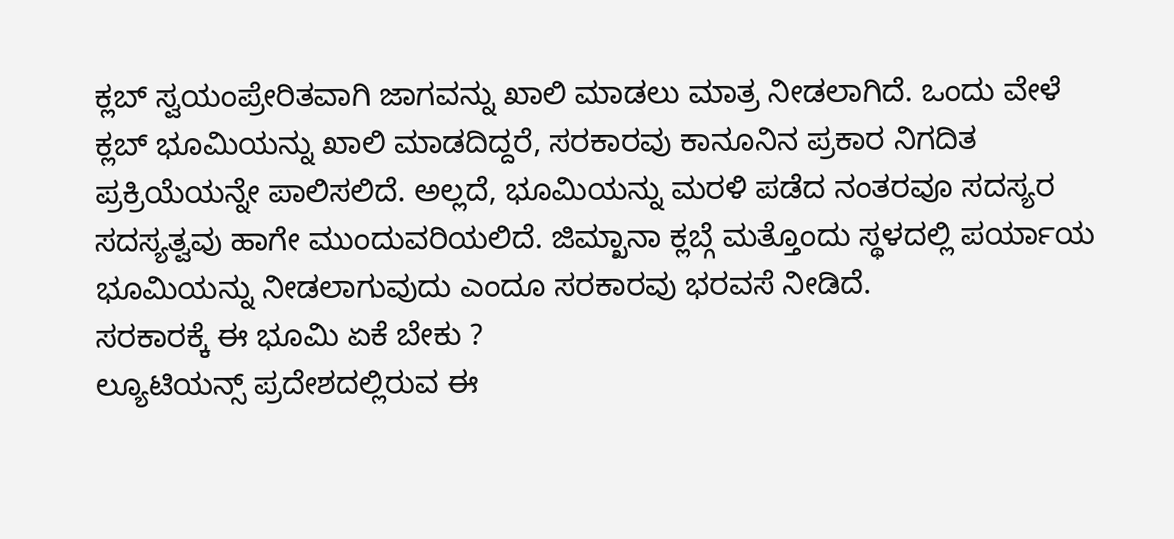ಕ್ಲಬ್ ಸ್ವಯಂಪ್ರೇರಿತವಾಗಿ ಜಾಗವನ್ನು ಖಾಲಿ ಮಾಡಲು ಮಾತ್ರ ನೀಡಲಾಗಿದೆ. ಒಂದು ವೇಳೆ ಕ್ಲಬ್ ಭೂಮಿಯನ್ನು ಖಾಲಿ ಮಾಡದಿದ್ದರೆ, ಸರಕಾರವು ಕಾನೂನಿನ ಪ್ರಕಾರ ನಿಗದಿತ ಪ್ರಕ್ರಿಯೆಯನ್ನೇ ಪಾಲಿಸಲಿದೆ. ಅಲ್ಲದೆ, ಭೂಮಿಯನ್ನು ಮರಳಿ ಪಡೆದ ನಂತರವೂ ಸದಸ್ಯರ ಸದಸ್ಯತ್ವವು ಹಾಗೇ ಮುಂದುವರಿಯಲಿದೆ. ಜಿಮ್ಖಾನಾ ಕ್ಲಬ್ಗೆ ಮತ್ತೊಂದು ಸ್ಥಳದಲ್ಲಿ ಪರ್ಯಾಯ ಭೂಮಿಯನ್ನು ನೀಡಲಾಗುವುದು ಎಂದೂ ಸರಕಾರವು ಭರವಸೆ ನೀಡಿದೆ.
ಸರಕಾರಕ್ಕೆ ಈ ಭೂಮಿ ಏಕೆ ಬೇಕು ?
ಲ್ಯೂಟಿಯನ್ಸ್ ಪ್ರದೇಶದಲ್ಲಿರುವ ಈ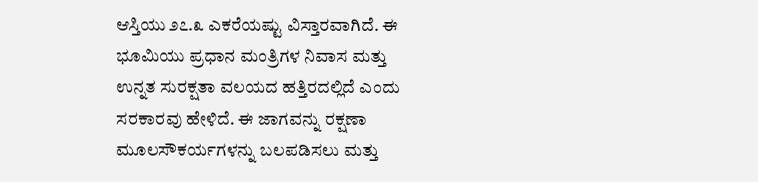ಆಸ್ತಿಯು ೨೭.೩ ಎಕರೆಯಷ್ಟು ವಿಸ್ತಾರವಾಗಿದೆ. ಈ ಭೂಮಿಯು ಪ್ರಧಾನ ಮಂತ್ರಿಗಳ ನಿವಾಸ ಮತ್ತು ಉನ್ನತ ಸುರಕ್ಷತಾ ವಲಯದ ಹತ್ತಿರದಲ್ಲಿದೆ ಎಂದು ಸರಕಾರವು ಹೇಳಿದೆ. ಈ ಜಾಗವನ್ನು ರಕ್ಷಣಾ ಮೂಲಸೌಕರ್ಯಗಳನ್ನು ಬಲಪಡಿಸಲು ಮತ್ತು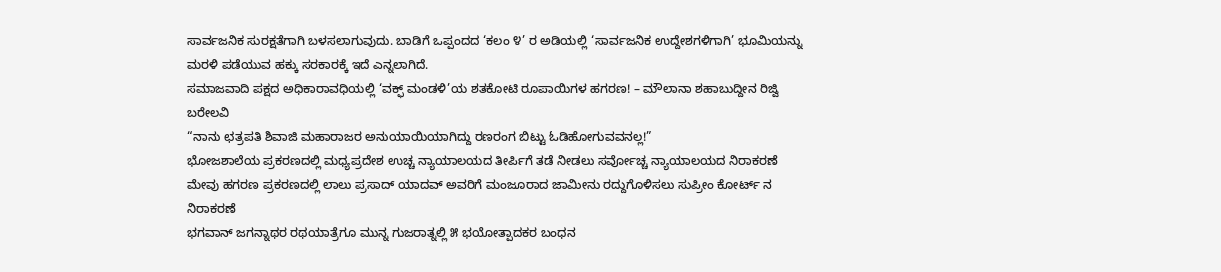ಸಾರ್ವಜನಿಕ ಸುರಕ್ಷತೆಗಾಗಿ ಬಳಸಲಾಗುವುದು. ಬಾಡಿಗೆ ಒಪ್ಪಂದದ ‘ಕಲಂ ೪’ ರ ಅಡಿಯಲ್ಲಿ ‘ಸಾರ್ವಜನಿಕ ಉದ್ದೇಶಗಳಿಗಾಗಿ’ ಭೂಮಿಯನ್ನು ಮರಳಿ ಪಡೆಯುವ ಹಕ್ಕು ಸರಕಾರಕ್ಕೆ ಇದೆ ಎನ್ನಲಾಗಿದೆ.
ಸಮಾಜವಾದಿ ಪಕ್ಷದ ಅಧಿಕಾರಾವಧಿಯಲ್ಲಿ ‘ವಕ್ಫ್ ಮಂಡಳಿ’ಯ ಶತಕೋಟಿ ರೂಪಾಯಿಗಳ ಹಗರಣ! – ಮೌಲಾನಾ ಶಹಾಬುದ್ದೀನ ರಿಜ್ವಿ ಬರೇಲವಿ
“ನಾನು ಛತ್ರಪತಿ ಶಿವಾಜಿ ಮಹಾರಾಜರ ಅನುಯಾಯಿಯಾಗಿದ್ದು ರಣರಂಗ ಬಿಟ್ಟು ಓಡಿಹೋಗುವವನಲ್ಲ!”
ಭೋಜಶಾಲೆಯ ಪ್ರಕರಣದಲ್ಲಿ ಮಧ್ಯಪ್ರದೇಶ ಉಚ್ಚ ನ್ಯಾಯಾಲಯದ ತೀರ್ಪಿಗೆ ತಡೆ ನೀಡಲು ಸರ್ವೋಚ್ಚ ನ್ಯಾಯಾಲಯದ ನಿರಾಕರಣೆ
ಮೇವು ಹಗರಣ ಪ್ರಕರಣದಲ್ಲಿ ಲಾಲು ಪ್ರಸಾದ್ ಯಾದವ್ ಅವರಿಗೆ ಮಂಜೂರಾದ ಜಾಮೀನು ರದ್ದುಗೊಳಿಸಲು ಸುಪ್ರೀಂ ಕೋರ್ಟ್ ನ ನಿರಾಕರಣೆ
ಭಗವಾನ್ ಜಗನ್ನಾಥರ ರಥಯಾತ್ರೆಗೂ ಮುನ್ನ ಗುಜರಾತ್ನಲ್ಲಿ ೫ ಭಯೋತ್ಪಾದಕರ ಬಂಧನ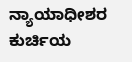ನ್ಯಾಯಾಧೀಶರ ಕುರ್ಚಿಯ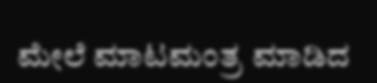ಮೇಲೆ ಮಾಟಮಂತ್ರ ಮಾಡಿದ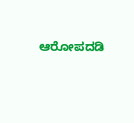ಆರೋಪದಡಿ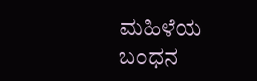ಮಹಿಳೆಯ ಬಂಧನ